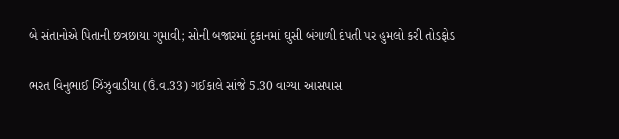બે સંતાનોએ પિતાની છત્રછાયા ગુમાવી; સોની બજારમાં દુકાનમાં ઘુસી બંગાળી દંપતી પર હુમલો કરી તોડફોડ

ભરત વિનુભાઈ ઝિંઝુવાડીયા (ઉં.વ.33) ગઈકાલે સાંજે 5.30 વાગ્યા આસપાસ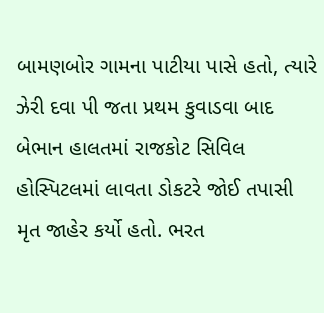બામણબોર ગામના પાટીયા પાસે હતો, ત્યારે ઝેરી દવા પી જતા પ્રથમ કુવાડવા બાદ બેભાન હાલતમાં રાજકોટ સિવિલ હોસ્પિટલમાં લાવતા ડોકટરે જોઈ તપાસી મૃત જાહેર કર્યો હતો. ભરત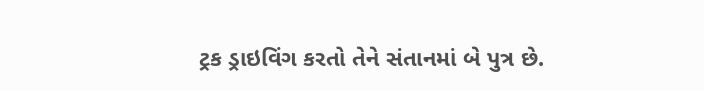ટ્રક ડ્રાઇવિંગ કરતો તેને સંતાનમાં બે પુત્ર છે.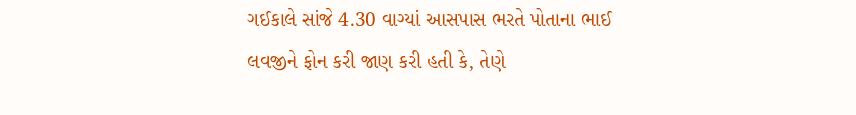ગઈકાલે સાંજે 4.30 વાગ્યાં આસપાસ ભરતે પોતાના ભાઈ લવજીને ફોન કરી જાણ કરી હતી કે, તેણે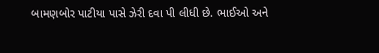બામણબોર પાટીયા પાસે ઝેરી દવા પી લીધી છે. ભાઈઓ અને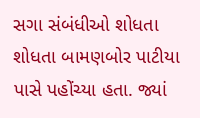સગા સંબંધીઓ શોધતા શોધતા બામણબોર પાટીયા પાસે પહોંચ્યા હતા. જ્યાં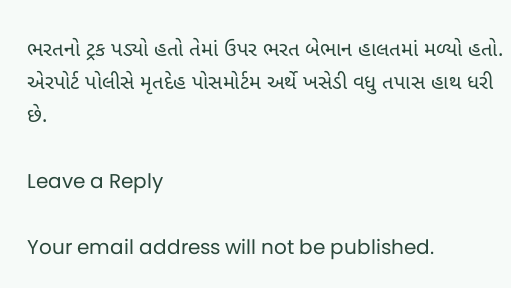ભરતનો ટ્રક પડ્યો હતો તેમાં ઉપર ભરત બેભાન હાલતમાં મળ્યો હતો. એરપોર્ટ પોલીસે મૃતદેહ પોસમોર્ટમ અર્થે ખસેડી વધુ તપાસ હાથ ધરી છે.

Leave a Reply

Your email address will not be published.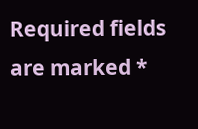Required fields are marked *